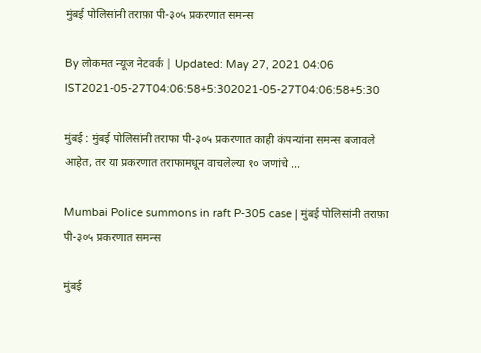मुंबई पोलिसांनी तराफ़ा पी-३०५ प्रकरणात समन्स

By लोकमत न्यूज नेटवर्क | Updated: May 27, 2021 04:06 IST2021-05-27T04:06:58+5:302021-05-27T04:06:58+5:30

मुंबई : मुंबई पोलिसांनी तराफा पी-३०५ प्रकरणात काही कंपन्यांना समन्स बजावले आहेत, तर या प्रकरणात तराफामधून वाचलेल्या १० जणांचे ...

Mumbai Police summons in raft P-305 case | मुंबई पोलिसांनी तराफ़ा पी-३०५ प्रकरणात समन्स

मुंबई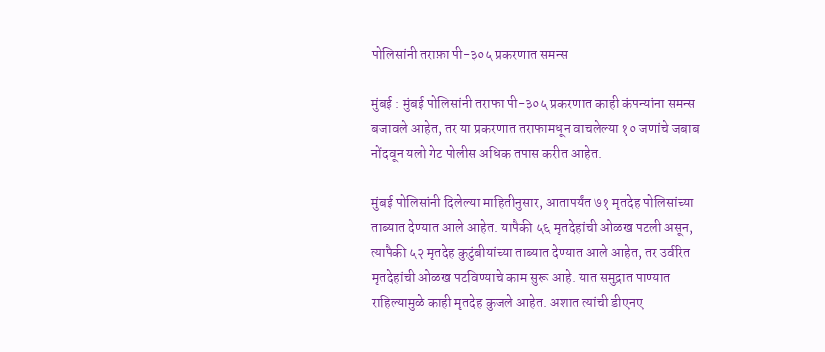पोलिसांनी तराफ़ा पी-३०५ प्रकरणात समन्स

मुंबई : मुंबई पोलिसांनी तराफा पी-३०५ प्रकरणात काही कंपन्यांना समन्स बजावले आहेत, तर या प्रकरणात तराफामधून वाचलेल्या १० जणांचे जबाब नोंदवून यलो गेट पोलीस अधिक तपास करीत आहेत.

मुंबई पोलिसांनी दिलेल्या माहितीनुसार, आतापर्यंत ७१ मृतदेह पोलिसांच्या ताब्यात देण्यात आले आहेत. यापैकी ५६ मृतदेहांची ओळख पटली असून, त्यापैकी ५२ मृतदेह कुटुंबीयांच्या ताब्यात देण्यात आले आहेत, तर उर्वरित मृतदेहांची ओळख पटविण्याचे काम सुरू आहे. यात समुद्रात पाण्यात राहिल्यामुळे काही मृतदेह कुजले आहेत. अशात त्यांची डीएनए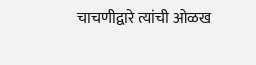चाचणीद्वारे त्यांची ओळख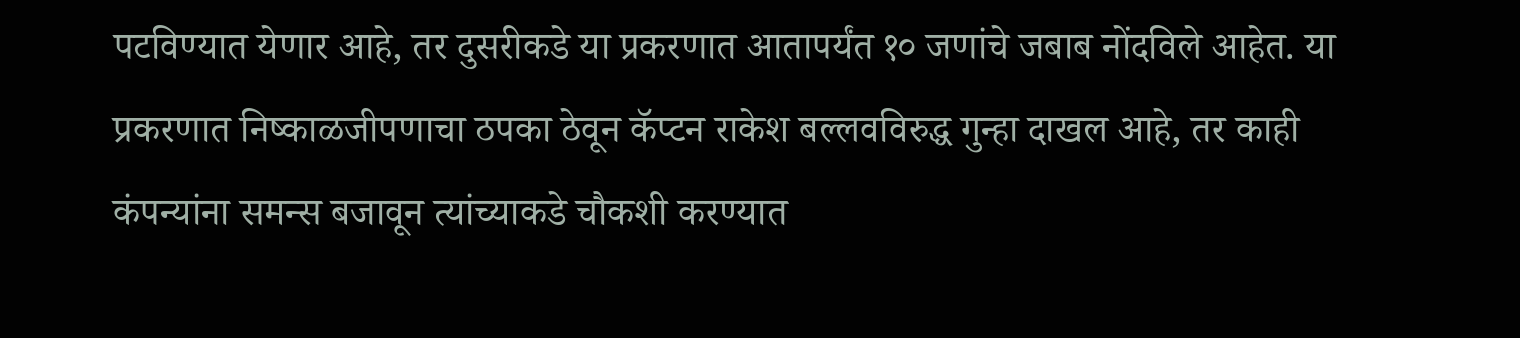पटविण्यात येणार आहे, तर दुसरीकडे या प्रकरणात आतापर्यंत १० जणांचे जबाब नोंदविले आहेत. या प्रकरणात निष्काळजीपणाचा ठपका ठेवून कॅप्टन राकेश बल्लवविरुद्ध गुन्हा दाखल आहे, तर काही कंपन्यांना समन्स बजावून त्यांच्याकडे चौकशी करण्यात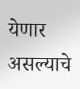येणार असल्याचे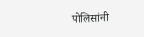पोलिसांनी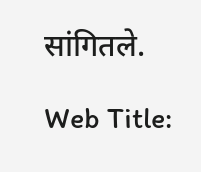सांगितले.

Web Title: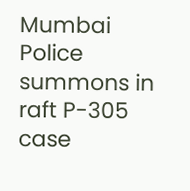Mumbai Police summons in raft P-305 case